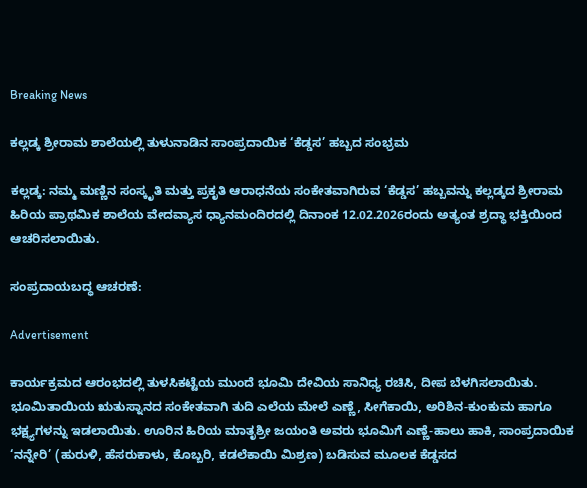Breaking News

ಕಲ್ಲಡ್ಕ ಶ್ರೀರಾಮ ಶಾಲೆಯಲ್ಲಿ ತುಳುನಾಡಿನ ಸಾಂಪ್ರದಾಯಿಕ ‘ಕೆಡ್ಡಸ’ ಹಬ್ಬದ ಸಂಭ್ರಮ

ಕಲ್ಲಡ್ಕ: ನಮ್ಮ ಮಣ್ಣಿನ ಸಂಸ್ಕೃತಿ ಮತ್ತು ಪ್ರಕೃತಿ ಆರಾಧನೆಯ ಸಂಕೇತವಾಗಿರುವ ‘ಕೆಡ್ಡಸ’ ಹಬ್ಬವನ್ನು ಕಲ್ಲಡ್ಕದ ಶ್ರೀರಾಮ ಹಿರಿಯ ಪ್ರಾಥಮಿಕ ಶಾಲೆಯ ವೇದವ್ಯಾಸ ಧ್ಯಾನಮಂದಿರದಲ್ಲಿ ದಿನಾಂಕ 12.02.2026ರಂದು ಅತ್ಯಂತ ಶ್ರದ್ಧಾ ಭಕ್ತಿಯಿಂದ ಆಚರಿಸಲಾಯಿತು.

ಸಂಪ್ರದಾಯಬದ್ಧ ಆಚರಣೆ:

Advertisement

ಕಾರ್ಯಕ್ರಮದ ಆರಂಭದಲ್ಲಿ ತುಳಸಿಕಟ್ಟೆಯ ಮುಂದೆ ಭೂಮಿ ದೇವಿಯ ಸಾನಿಧ್ಯ ರಚಿಸಿ, ದೀಪ ಬೆಳಗಿಸಲಾಯಿತು. ಭೂಮಿತಾಯಿಯ ಋತುಸ್ನಾನದ ಸಂಕೇತವಾಗಿ ತುದಿ ಎಲೆಯ ಮೇಲೆ ಎಣ್ಣೆ, ಸೀಗೆಕಾಯಿ, ಅರಿಶಿನ-ಕುಂಕುಮ ಹಾಗೂ ಭಕ್ಷ್ಯಗಳನ್ನು ಇಡಲಾಯಿತು. ಊರಿನ ಹಿರಿಯ ಮಾತೃಶ್ರೀ ಜಯಂತಿ ಅವರು ಭೂಮಿಗೆ ಎಣ್ಣೆ-ಹಾಲು ಹಾಕಿ, ಸಾಂಪ್ರದಾಯಿಕ ‘ನನ್ನೇರಿ’ (ಹುರುಳಿ, ಹೆಸರುಕಾಳು, ಕೊಬ್ಬರಿ, ಕಡಲೆಕಾಯಿ ಮಿಶ್ರಣ) ಬಡಿಸುವ ಮೂಲಕ ಕೆಡ್ಡಸದ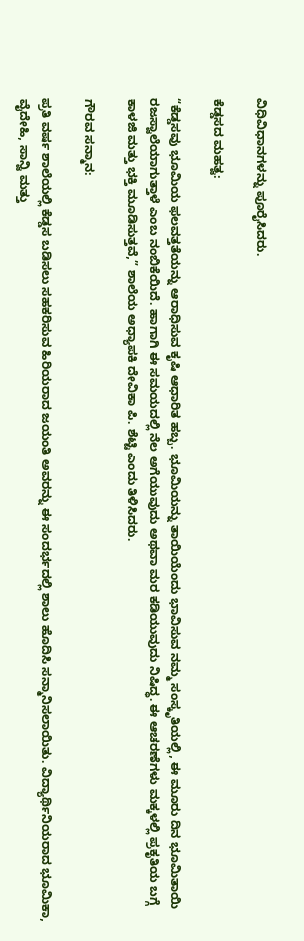ವಿಧಿವಿಧಾನಗಳನ್ನು ಪೂರೈಸಿದರು.

ಕೆಡ್ಡಸದ ಮಹತ್ವ:

“ಕೆಡ್ಡಸವು ಭೂಮಿಯ ಫಲವತ್ತತೆಯನ್ನು ಆರಾಧಿಸುವ ಕೃಷಿ ಆಧಾರಿತ ಹಬ್ಬ. ಭೂಮಿಯನ್ನು ತಾಯಿಯೆಂದು ಭಾವಿಸುವ ನಮ್ಮ ಸಂಸ್ಕೃತಿಯಲ್ಲಿ, ಈ ಮೂರು ದಿನ ಭೂಮಿತಾಯಿ ರಜಸ್ವಾಲೆಯಾಗುತ್ತಾಳೆ ಎಂಬ ನಂಬಿಕೆಯಿದೆ. ಹಾಗಾಗಿ ಈ ಸಮಯದಲ್ಲಿ ನೆಲ ಅಗೆಯುವುದು ಅಥವಾ ಮರ ಕಡಿಯುವುದು ನಿಷಿದ್ಧ. ಈ ಆಚರಣೆಗಳು ಮಕ್ಕಳಲ್ಲಿ ಪ್ರಕೃತಿಯ ಬಗ್ಗೆ ಕಾಳಜಿ ಮತ್ತು ಭಕ್ತಿ ಮೂಡಿಸುತ್ತವೆ,” ಶಾಲೆಯ ಅಧ್ಯಾಪಕಿ ದೇವಿಕಾ ಪಿ. ಶೆಟ್ಟಿ ಎಂದು ತಿಳಿಸಿದರು.

ಗೌರವ ಸನ್ಮಾನ:

ಪ್ರತಿ ವರ್ಷ ಶಾಲೆಯಲ್ಲಿ ಕೆಡ್ಡಸ ಬಡಿಸಲು ಸಹಕರಿಸುವ ಹಿರಿಯರಾದ ಜಯಂತಿ ಅವರನ್ನು ಈ ಸಂದರ್ಭದಲ್ಲಿ ಶಾಲು ಹೊದಿಸಿ ಸನ್ಮಾನಿಸಲಾಯಿತು. ವಿದ್ಯಾರ್ಥಿನಿಯರಾದ ಭೂಮಿಕಾ, ವೈದೇಹಿ, ಸಾನ್ವಿ ಮತ್ತು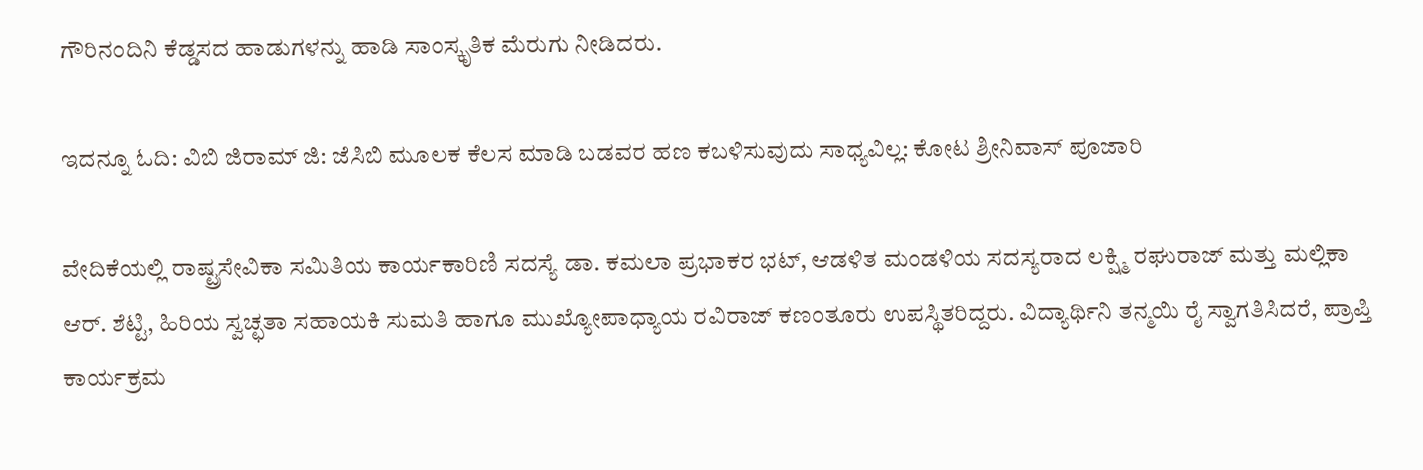ಗೌರಿನಂದಿನಿ ಕೆಡ್ಡಸದ ಹಾಡುಗಳನ್ನು ಹಾಡಿ ಸಾಂಸ್ಕೃತಿಕ ಮೆರುಗು ನೀಡಿದರು.

ಇದನ್ನೂ ಓದಿ: ವಿಬಿ ಜಿರಾಮ್‌ ಜಿ: ಜೆಸಿಬಿ ಮೂಲಕ ಕೆಲಸ ಮಾಡಿ ಬಡವರ ಹಣ ಕಬಳಿಸುವುದು ಸಾಧ್ಯವಿಲ್ಲ: ಕೋಟ ಶ್ರೀನಿವಾಸ್‌ ಪೂಜಾರಿ

ವೇದಿಕೆಯಲ್ಲಿ ರಾಷ್ಟ್ರಸೇವಿಕಾ ಸಮಿತಿಯ ಕಾರ್ಯಕಾರಿಣಿ ಸದಸ್ಯೆ ಡಾ. ಕಮಲಾ ಪ್ರಭಾಕರ ಭಟ್, ಆಡಳಿತ ಮಂಡಳಿಯ ಸದಸ್ಯರಾದ ಲಕ್ಷ್ಮಿ ರಘುರಾಜ್ ಮತ್ತು ಮಲ್ಲಿಕಾ ಆರ್. ಶೆಟ್ಟಿ, ಹಿರಿಯ ಸ್ವಚ್ಛತಾ ಸಹಾಯಕಿ ಸುಮತಿ ಹಾಗೂ ಮುಖ್ಯೋಪಾಧ್ಯಾಯ ರವಿರಾಜ್ ಕಣಂತೂರು ಉಪಸ್ಥಿತರಿದ್ದರು. ವಿದ್ಯಾರ್ಥಿನಿ ತನ್ಮಯಿ ರೈ ಸ್ವಾಗತಿಸಿದರೆ, ಪ್ರಾಪ್ತಿ ಕಾರ್ಯಕ್ರಮ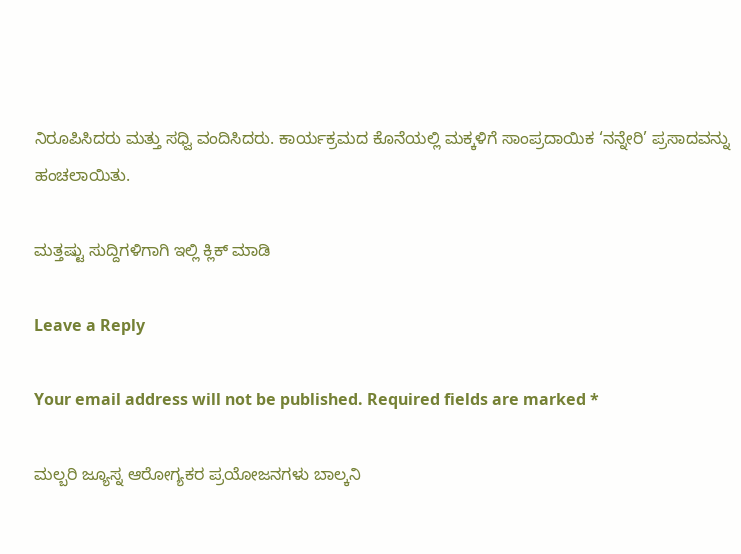ನಿರೂಪಿಸಿದರು ಮತ್ತು ಸಧ್ವಿ ವಂದಿಸಿದರು. ಕಾರ್ಯಕ್ರಮದ ಕೊನೆಯಲ್ಲಿ ಮಕ್ಕಳಿಗೆ ಸಾಂಪ್ರದಾಯಿಕ ‘ನನ್ನೇರಿ’ ಪ್ರಸಾದವನ್ನು ಹಂಚಲಾಯಿತು.

ಮತ್ತಷ್ಟು ಸುದ್ದಿಗಳಿಗಾಗಿ ಇಲ್ಲಿ ಕ್ಲಿಕ್ ಮಾಡಿ

Leave a Reply

Your email address will not be published. Required fields are marked *

ಮಲ್ಬರಿ ಜ್ಯೂಸ್ನ ಆರೋಗ್ಯಕರ ಪ್ರಯೋಜನಗಳು ಬಾಲ್ಕನಿ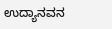ಉದ್ಯಾನವನ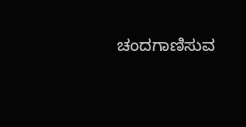ಚಂದಗಾಣಿಸುವ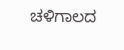ಚಳಿಗಾಲದ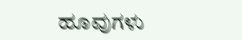ಹೂವುಗಳು